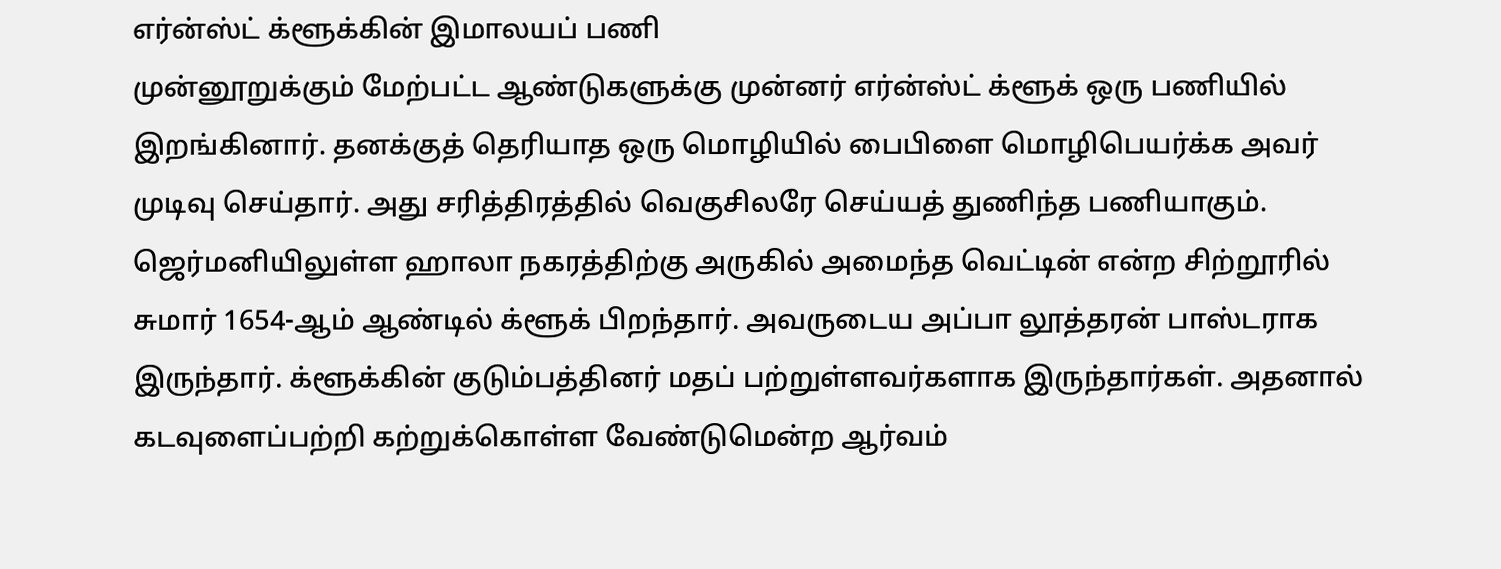எர்ன்ஸ்ட் க்ளூக்கின் இமாலயப் பணி
முன்னூறுக்கும் மேற்பட்ட ஆண்டுகளுக்கு முன்னர் எர்ன்ஸ்ட் க்ளூக் ஒரு பணியில் இறங்கினார். தனக்குத் தெரியாத ஒரு மொழியில் பைபிளை மொழிபெயர்க்க அவர் முடிவு செய்தார். அது சரித்திரத்தில் வெகுசிலரே செய்யத் துணிந்த பணியாகும்.
ஜெர்மனியிலுள்ள ஹாலா நகரத்திற்கு அருகில் அமைந்த வெட்டின் என்ற சிற்றூரில் சுமார் 1654-ஆம் ஆண்டில் க்ளூக் பிறந்தார். அவருடைய அப்பா லூத்தரன் பாஸ்டராக இருந்தார். க்ளூக்கின் குடும்பத்தினர் மதப் பற்றுள்ளவர்களாக இருந்தார்கள். அதனால் கடவுளைப்பற்றி கற்றுக்கொள்ள வேண்டுமென்ற ஆர்வம்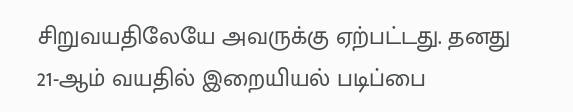சிறுவயதிலேயே அவருக்கு ஏற்பட்டது. தனது 21-ஆம் வயதில் இறையியல் படிப்பை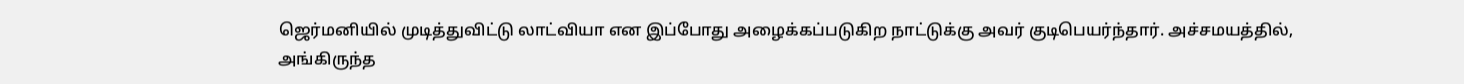ஜெர்மனியில் முடித்துவிட்டு லாட்வியா என இப்போது அழைக்கப்படுகிற நாட்டுக்கு அவர் குடிபெயர்ந்தார். அச்சமயத்தில், அங்கிருந்த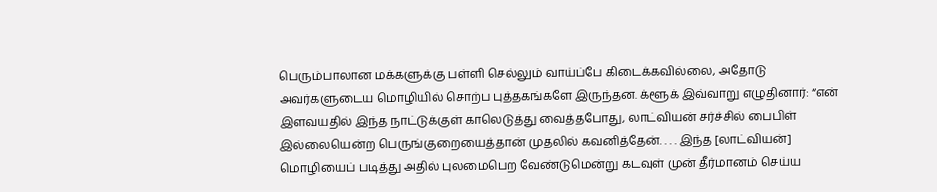பெரும்பாலான மக்களுக்கு பள்ளி செல்லும் வாய்ப்பே கிடைக்கவில்லை, அதோடு அவர்களுடைய மொழியில் சொற்ப புத்தகங்களே இருந்தன. க்ளூக் இவ்வாறு எழுதினார்: “என் இளவயதில் இந்த நாட்டுக்குள் காலெடுத்து வைத்தபோது, லாட்வியன் சர்ச்சில் பைபிள் இல்லையென்ற பெருங்குறையைத்தான் முதலில் கவனித்தேன். . . . இந்த [லாட்வியன்] மொழியைப் படித்து அதில் புலமைபெற வேண்டுமென்று கடவுள் முன் தீர்மானம் செய்ய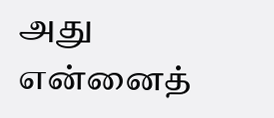அது என்னைத்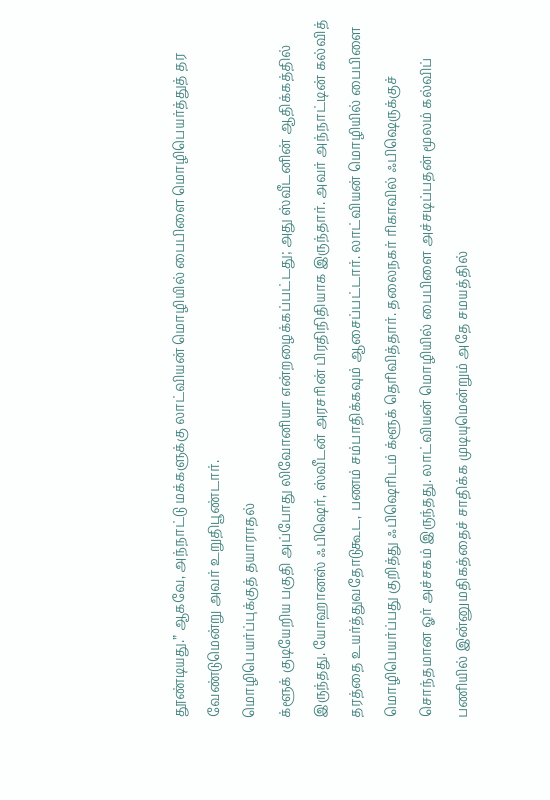தூண்டியது.” ஆகவே, அந்நாட்டு மக்களுக்கு லாட்வியன் மொழியில் பைபிளை மொழிபெயர்த்துத் தர வேண்டுமென்று அவர் உறுதிபூண்டார்.
மொழிபெயர்ப்புக்குத் தயாராதல்
க்ளூக் குடியேறிய பகுதி அப்போது லிவோனியா என்றழைக்கப்பட்டது; அது ஸ்வீடனின் ஆதிக்கத்தில் இருந்தது. யோஹானஸ் ஃபிஷெர், ஸ்வீடன் அரசரின் பிரதிநிதியாக இருந்தார். அவர் அந்நாட்டின் கல்வித் தரத்தை உயர்த்துவதோடுகூட, பணம் சம்பாதிக்கவும் ஆசைப்பட்டார். லாட்வியன் மொழியில் பைபிளை மொழிபெயர்ப்பது குறித்து ஃபிஷெரிடம் க்ளூக் தெரிவித்தார். தலைநகர் ரிகாவில் ஃபிஷெருக்குச் சொந்தமான ஓர் அச்சகம் இருந்தது. லாட்வியன் மொழியில் பைபிளை அச்சடிப்பதன் மூலம் கல்விப் பணியில் இன்னுமதிகத்தைச் சாதிக்க முடியுமென்றும் அதே சமயத்தில்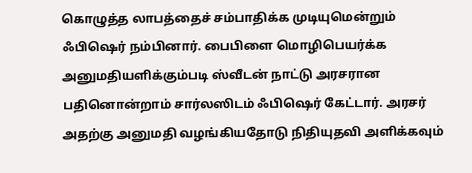கொழுத்த லாபத்தைச் சம்பாதிக்க முடியுமென்றும் ஃபிஷெர் நம்பினார். பைபிளை மொழிபெயர்க்க அனுமதியளிக்கும்படி ஸ்வீடன் நாட்டு அரசரான பதினொன்றாம் சார்லஸிடம் ஃபிஷெர் கேட்டார். அரசர் அதற்கு அனுமதி வழங்கியதோடு நிதியுதவி அளிக்கவும்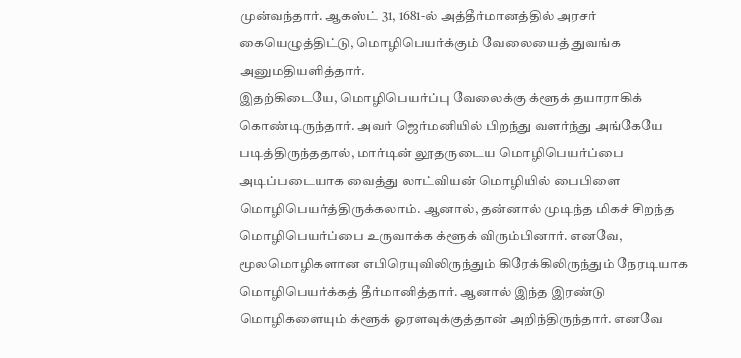முன்வந்தார். ஆகஸ்ட் 31, 1681-ல் அத்தீர்மானத்தில் அரசர் கையெழுத்திட்டு, மொழிபெயர்க்கும் வேலையைத் துவங்க அனுமதியளித்தார்.
இதற்கிடையே, மொழிபெயர்ப்பு வேலைக்கு க்ளூக் தயாராகிக் கொண்டிருந்தார். அவர் ஜெர்மனியில் பிறந்து வளர்ந்து அங்கேயே படித்திருந்ததால், மார்டின் லூதருடைய மொழிபெயர்ப்பை அடிப்படையாக வைத்து லாட்வியன் மொழியில் பைபிளை மொழிபெயர்த்திருக்கலாம். ஆனால், தன்னால் முடிந்த மிகச் சிறந்த மொழிபெயர்ப்பை உருவாக்க க்ளூக் விரும்பினார். எனவே, மூலமொழிகளான எபிரெயுவிலிருந்தும் கிரேக்கிலிருந்தும் நேரடியாக மொழிபெயர்க்கத் தீர்மானித்தார். ஆனால் இந்த இரண்டு மொழிகளையும் க்ளூக் ஓரளவுக்குத்தான் அறிந்திருந்தார். எனவே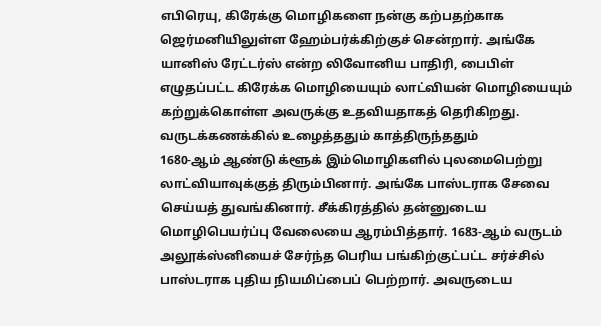எபிரெயு, கிரேக்கு மொழிகளை நன்கு கற்பதற்காக ஜெர்மனியிலுள்ள ஹேம்பர்க்கிற்குச் சென்றார். அங்கே யானிஸ் ரேட்டர்ஸ் என்ற லிவோனிய பாதிரி, பைபிள் எழுதப்பட்ட கிரேக்க மொழியையும் லாட்வியன் மொழியையும் கற்றுக்கொள்ள அவருக்கு உதவியதாகத் தெரிகிறது.
வருடக்கணக்கில் உழைத்ததும் காத்திருந்ததும்
1680-ஆம் ஆண்டு க்ளூக் இம்மொழிகளில் புலமைபெற்று லாட்வியாவுக்குத் திரும்பினார். அங்கே பாஸ்டராக சேவை செய்யத் துவங்கினார். சீக்கிரத்தில் தன்னுடைய மொழிபெயர்ப்பு வேலையை ஆரம்பித்தார். 1683-ஆம் வருடம் அலூக்ஸ்னியைச் சேர்ந்த பெரிய பங்கிற்குட்பட்ட சர்ச்சில் பாஸ்டராக புதிய நியமிப்பைப் பெற்றார். அவருடைய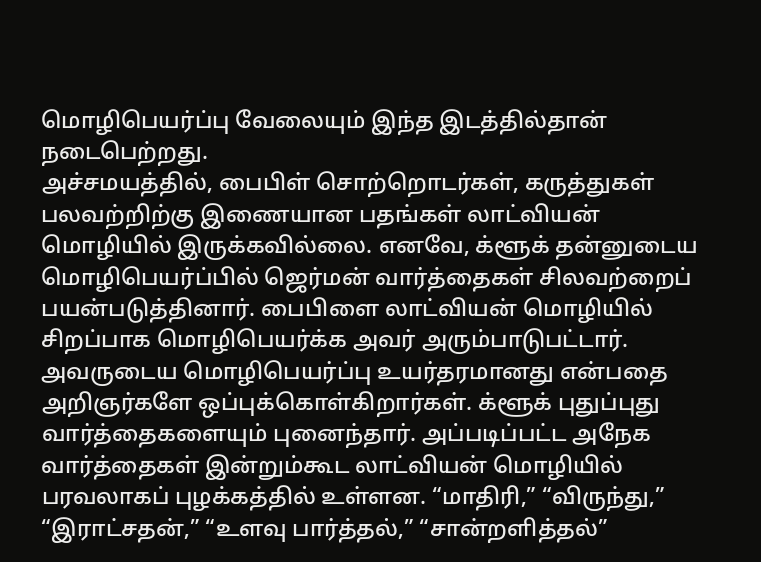மொழிபெயர்ப்பு வேலையும் இந்த இடத்தில்தான் நடைபெற்றது.
அச்சமயத்தில், பைபிள் சொற்றொடர்கள், கருத்துகள் பலவற்றிற்கு இணையான பதங்கள் லாட்வியன் மொழியில் இருக்கவில்லை. எனவே, க்ளூக் தன்னுடைய மொழிபெயர்ப்பில் ஜெர்மன் வார்த்தைகள் சிலவற்றைப் பயன்படுத்தினார். பைபிளை லாட்வியன் மொழியில் சிறப்பாக மொழிபெயர்க்க அவர் அரும்பாடுபட்டார். அவருடைய மொழிபெயர்ப்பு உயர்தரமானது என்பதை அறிஞர்களே ஒப்புக்கொள்கிறார்கள். க்ளூக் புதுப்புது வார்த்தைகளையும் புனைந்தார். அப்படிப்பட்ட அநேக வார்த்தைகள் இன்றும்கூட லாட்வியன் மொழியில் பரவலாகப் புழக்கத்தில் உள்ளன. “மாதிரி,” “விருந்து,” “இராட்சதன்,” “உளவு பார்த்தல்,” “சான்றளித்தல்”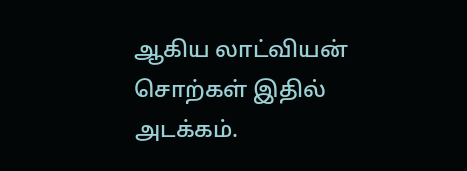ஆகிய லாட்வியன் சொற்கள் இதில் அடக்கம்.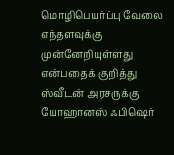மொழிபெயர்ப்பு வேலை எந்தளவுக்கு முன்னேறியுள்ளது என்பதைக் குறித்து ஸ்வீடன் அரசருக்கு யோஹானஸ் ஃபிஷெர்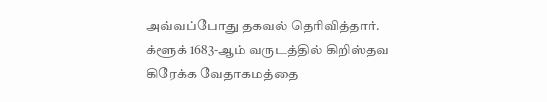அவ்வப்போது தகவல் தெரிவித்தார். க்ளூக் 1683-ஆம் வருடத்தில் கிறிஸ்தவ கிரேக்க வேதாகமத்தை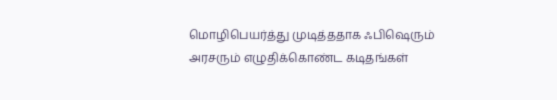மொழிபெயர்த்து முடித்ததாக ஃபிஷெரும் அரசரும் எழுதிக்கொண்ட கடிதங்கள்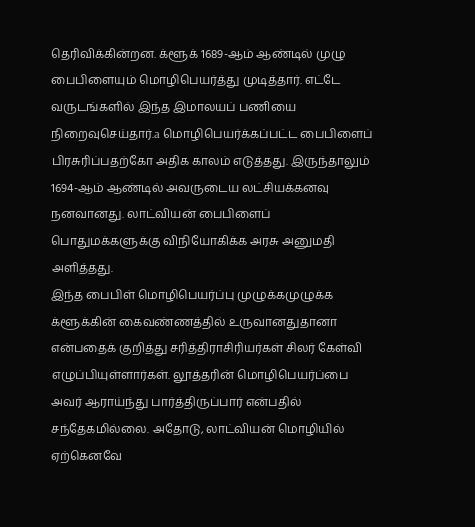தெரிவிக்கின்றன. க்ளூக் 1689-ஆம் ஆண்டில் முழு பைபிளையும் மொழிபெயர்த்து முடித்தார். எட்டே வருடங்களில் இந்த இமாலயப் பணியை நிறைவுசெய்தார்.a மொழிபெயர்க்கப்பட்ட பைபிளைப் பிரசுரிப்பதற்கோ அதிக காலம் எடுத்தது. இருந்தாலும் 1694-ஆம் ஆண்டில் அவருடைய லட்சியக்கனவு நனவானது. லாட்வியன் பைபிளைப் பொதுமக்களுக்கு விநியோகிக்க அரசு அனுமதி அளித்தது.
இந்த பைபிள் மொழிபெயர்ப்பு முழுக்கமுழுக்க க்ளூக்கின் கைவண்ணத்தில் உருவானதுதானா என்பதைக் குறித்து சரித்திராசிரியர்கள் சிலர் கேள்வி எழுப்பியுள்ளார்கள். லூத்தரின் மொழிபெயர்ப்பை அவர் ஆராய்ந்து பார்த்திருப்பார் என்பதில் சந்தேகமில்லை. அதோடு, லாட்வியன் மொழியில் ஏற்கெனவே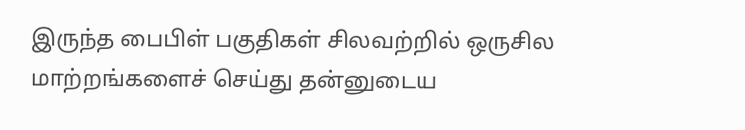இருந்த பைபிள் பகுதிகள் சிலவற்றில் ஒருசில மாற்றங்களைச் செய்து தன்னுடைய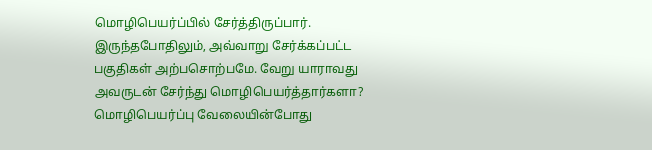மொழிபெயர்ப்பில் சேர்த்திருப்பார். இருந்தபோதிலும், அவ்வாறு சேர்க்கப்பட்ட பகுதிகள் அற்பசொற்பமே. வேறு யாராவது அவருடன் சேர்ந்து மொழிபெயர்த்தார்களா? மொழிபெயர்ப்பு வேலையின்போது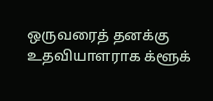ஒருவரைத் தனக்கு உதவியாளராக க்ளூக்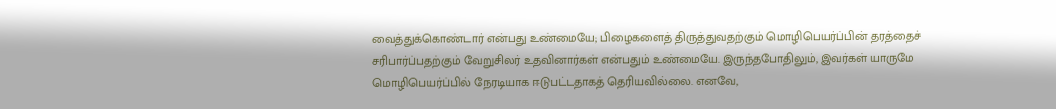வைத்துக்கொண்டார் என்பது உண்மையே; பிழைகளைத் திருத்துவதற்கும் மொழிபெயர்ப்பின் தரத்தைச் சரிபார்ப்பதற்கும் வேறுசிலர் உதவினார்கள் என்பதும் உண்மையே. இருந்தபோதிலும், இவர்கள் யாருமே மொழிபெயர்ப்பில் நேரடியாக ஈடுபட்டதாகத் தெரியவில்லை. எனவே,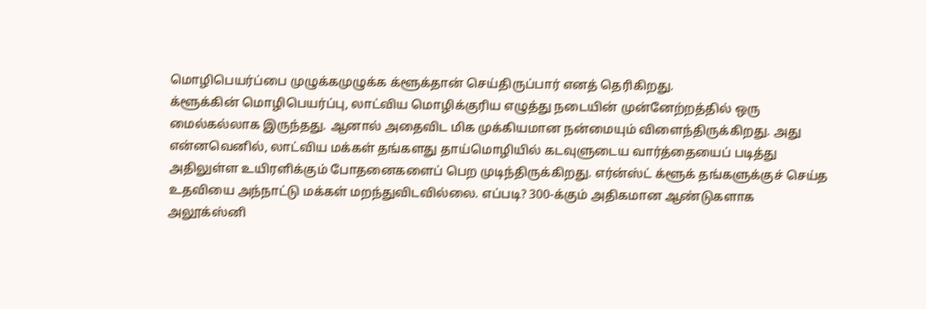மொழிபெயர்ப்பை முழுக்கமுழுக்க க்ளூக்தான் செய்திருப்பார் எனத் தெரிகிறது.
க்ளூக்கின் மொழிபெயர்ப்பு, லாட்விய மொழிக்குரிய எழுத்து நடையின் முன்னேற்றத்தில் ஒரு மைல்கல்லாக இருந்தது. ஆனால் அதைவிட மிக முக்கியமான நன்மையும் விளைந்திருக்கிறது. அது என்னவெனில், லாட்விய மக்கள் தங்களது தாய்மொழியில் கடவுளுடைய வார்த்தையைப் படித்து அதிலுள்ள உயிரளிக்கும் போதனைகளைப் பெற முடிந்திருக்கிறது. எர்ன்ஸ்ட் க்ளூக் தங்களுக்குச் செய்த உதவியை அந்நாட்டு மக்கள் மறந்துவிடவில்லை. எப்படி? 300-க்கும் அதிகமான ஆண்டுகளாக அலூக்ஸ்னி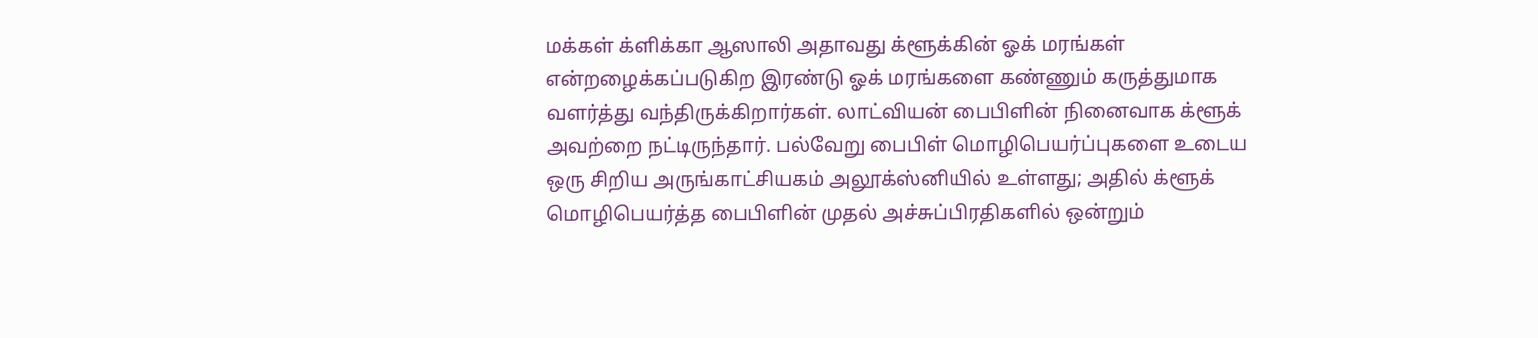மக்கள் க்ளிக்கா ஆஸாலி அதாவது க்ளூக்கின் ஓக் மரங்கள் என்றழைக்கப்படுகிற இரண்டு ஓக் மரங்களை கண்ணும் கருத்துமாக வளர்த்து வந்திருக்கிறார்கள். லாட்வியன் பைபிளின் நினைவாக க்ளூக் அவற்றை நட்டிருந்தார். பல்வேறு பைபிள் மொழிபெயர்ப்புகளை உடைய ஒரு சிறிய அருங்காட்சியகம் அலூக்ஸ்னியில் உள்ளது; அதில் க்ளூக் மொழிபெயர்த்த பைபிளின் முதல் அச்சுப்பிரதிகளில் ஒன்றும்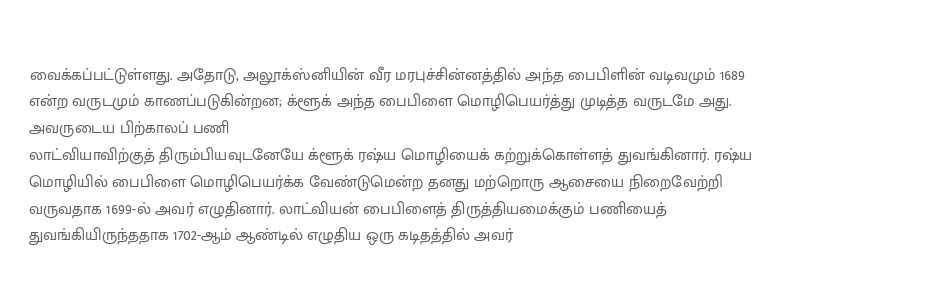வைக்கப்பட்டுள்ளது. அதோடு, அலூக்ஸ்னியின் வீர மரபுச்சின்னத்தில் அந்த பைபிளின் வடிவமும் 1689 என்ற வருடமும் காணப்படுகின்றன; க்ளூக் அந்த பைபிளை மொழிபெயர்த்து முடித்த வருடமே அது.
அவருடைய பிற்காலப் பணி
லாட்வியாவிற்குத் திரும்பியவுடனேயே க்ளூக் ரஷ்ய மொழியைக் கற்றுக்கொள்ளத் துவங்கினார். ரஷ்ய மொழியில் பைபிளை மொழிபெயர்க்க வேண்டுமென்ற தனது மற்றொரு ஆசையை நிறைவேற்றி வருவதாக 1699-ல் அவர் எழுதினார். லாட்வியன் பைபிளைத் திருத்தியமைக்கும் பணியைத் துவங்கியிருந்ததாக 1702-ஆம் ஆண்டில் எழுதிய ஒரு கடிதத்தில் அவர்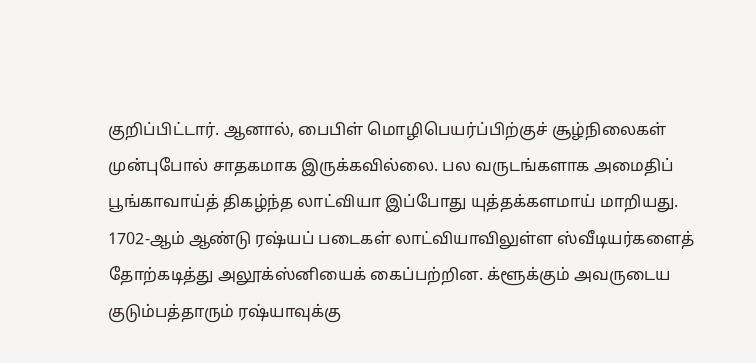குறிப்பிட்டார். ஆனால், பைபிள் மொழிபெயர்ப்பிற்குச் சூழ்நிலைகள் முன்புபோல் சாதகமாக இருக்கவில்லை. பல வருடங்களாக அமைதிப் பூங்காவாய்த் திகழ்ந்த லாட்வியா இப்போது யுத்தக்களமாய் மாறியது. 1702-ஆம் ஆண்டு ரஷ்யப் படைகள் லாட்வியாவிலுள்ள ஸ்வீடியர்களைத் தோற்கடித்து அலூக்ஸ்னியைக் கைப்பற்றின. க்ளூக்கும் அவருடைய குடும்பத்தாரும் ரஷ்யாவுக்கு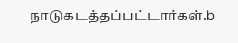நாடுகடத்தப்பட்டார்கள்.b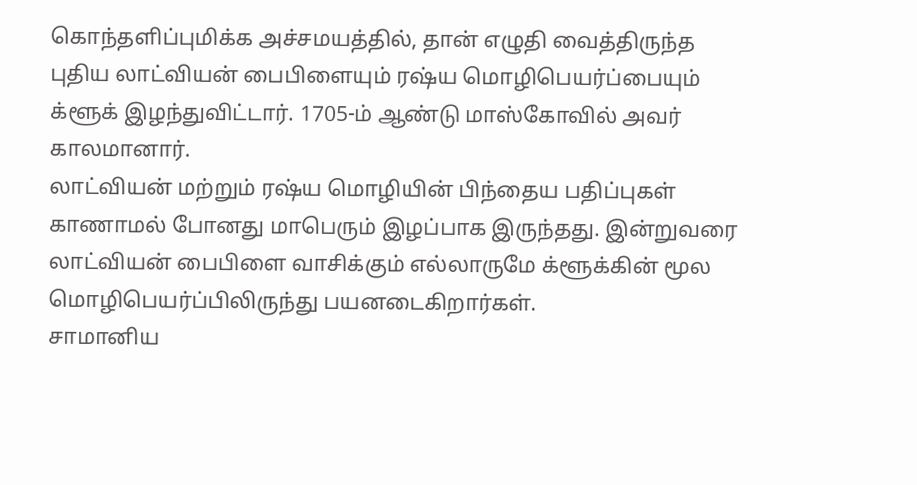கொந்தளிப்புமிக்க அச்சமயத்தில், தான் எழுதி வைத்திருந்த புதிய லாட்வியன் பைபிளையும் ரஷ்ய மொழிபெயர்ப்பையும் க்ளூக் இழந்துவிட்டார். 1705-ம் ஆண்டு மாஸ்கோவில் அவர் காலமானார்.
லாட்வியன் மற்றும் ரஷ்ய மொழியின் பிந்தைய பதிப்புகள் காணாமல் போனது மாபெரும் இழப்பாக இருந்தது. இன்றுவரை லாட்வியன் பைபிளை வாசிக்கும் எல்லாருமே க்ளூக்கின் மூல மொழிபெயர்ப்பிலிருந்து பயனடைகிறார்கள்.
சாமானிய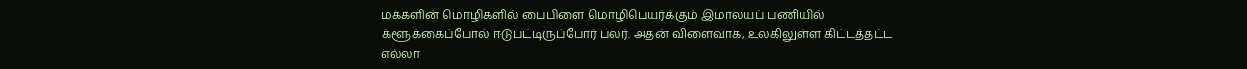மக்களின் மொழிகளில் பைபிளை மொழிபெயர்க்கும் இமாலயப் பணியில் க்ளூக்கைப்போல் ஈடுபட்டிருப்போர் பலர். அதன் விளைவாக, உலகிலுள்ள கிட்டத்தட்ட எல்லா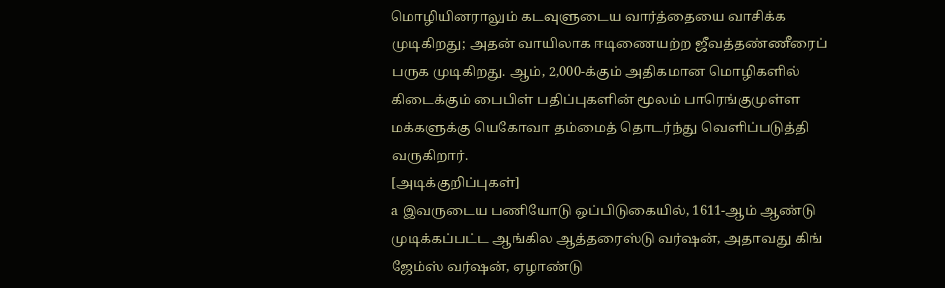மொழியினராலும் கடவுளுடைய வார்த்தையை வாசிக்க முடிகிறது; அதன் வாயிலாக ஈடிணையற்ற ஜீவத்தண்ணீரைப் பருக முடிகிறது. ஆம், 2,000-க்கும் அதிகமான மொழிகளில் கிடைக்கும் பைபிள் பதிப்புகளின் மூலம் பாரெங்குமுள்ள மக்களுக்கு யெகோவா தம்மைத் தொடர்ந்து வெளிப்படுத்தி வருகிறார்.
[அடிக்குறிப்புகள்]
a இவருடைய பணியோடு ஒப்பிடுகையில், 1611-ஆம் ஆண்டு முடிக்கப்பட்ட ஆங்கில ஆத்தரைஸ்டு வர்ஷன், அதாவது கிங் ஜேம்ஸ் வர்ஷன், ஏழாண்டு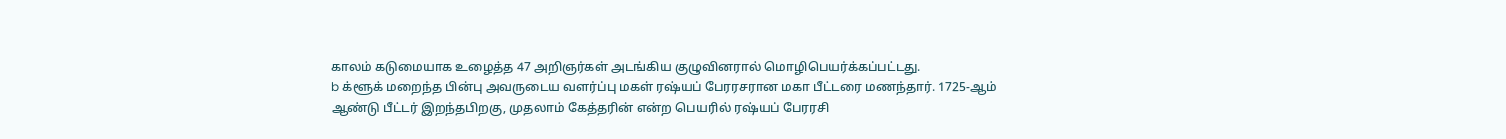காலம் கடுமையாக உழைத்த 47 அறிஞர்கள் அடங்கிய குழுவினரால் மொழிபெயர்க்கப்பட்டது.
b க்ளூக் மறைந்த பின்பு அவருடைய வளர்ப்பு மகள் ரஷ்யப் பேரரசரான மகா பீட்டரை மணந்தார். 1725-ஆம் ஆண்டு பீட்டர் இறந்தபிறகு, முதலாம் கேத்தரின் என்ற பெயரில் ரஷ்யப் பேரரசி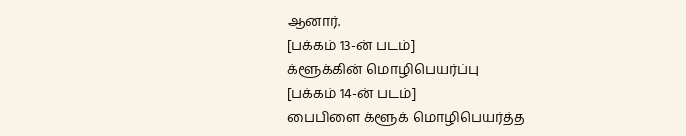ஆனார்.
[பக்கம் 13-ன் படம்]
க்ளூக்கின் மொழிபெயர்ப்பு
[பக்கம் 14-ன் படம்]
பைபிளை க்ளூக் மொழிபெயர்த்த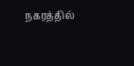நகரத்தில்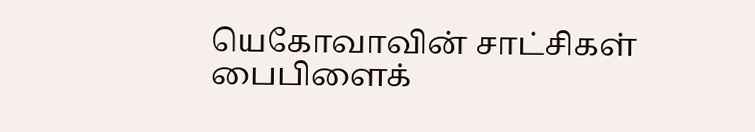யெகோவாவின் சாட்சிகள் பைபிளைக்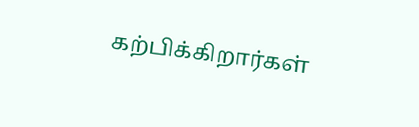கற்பிக்கிறார்கள்